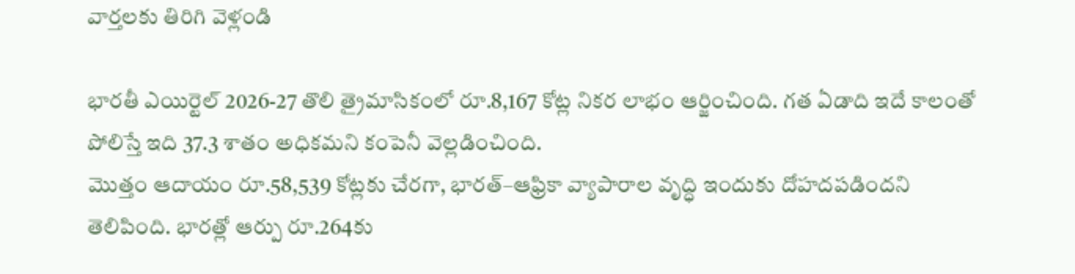వార్తలకు తిరిగి వెళ్లండి

భారతీ ఎయిర్టెల్ 2026-27 తొలి త్రైమాసికంలో రూ.8,167 కోట్ల నికర లాభం ఆర్జించింది. గత ఏడాది ఇదే కాలంతో పోలిస్తే ఇది 37.3 శాతం అధికమని కంపెనీ వెల్లడించింది.
మొత్తం ఆదాయం రూ.58,539 కోట్లకు చేరగా, భారత్–ఆఫ్రికా వ్యాపారాల వృద్ధి ఇందుకు దోహదపడిందని తెలిపింది. భారత్లో ఆర్పు రూ.264కు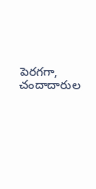పెరగగా, చందాదారుల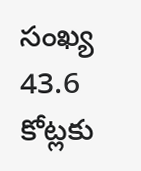సంఖ్య 43.6 కోట్లకు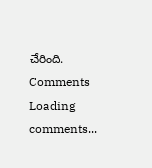చేరింది.
Comments
Loading comments...